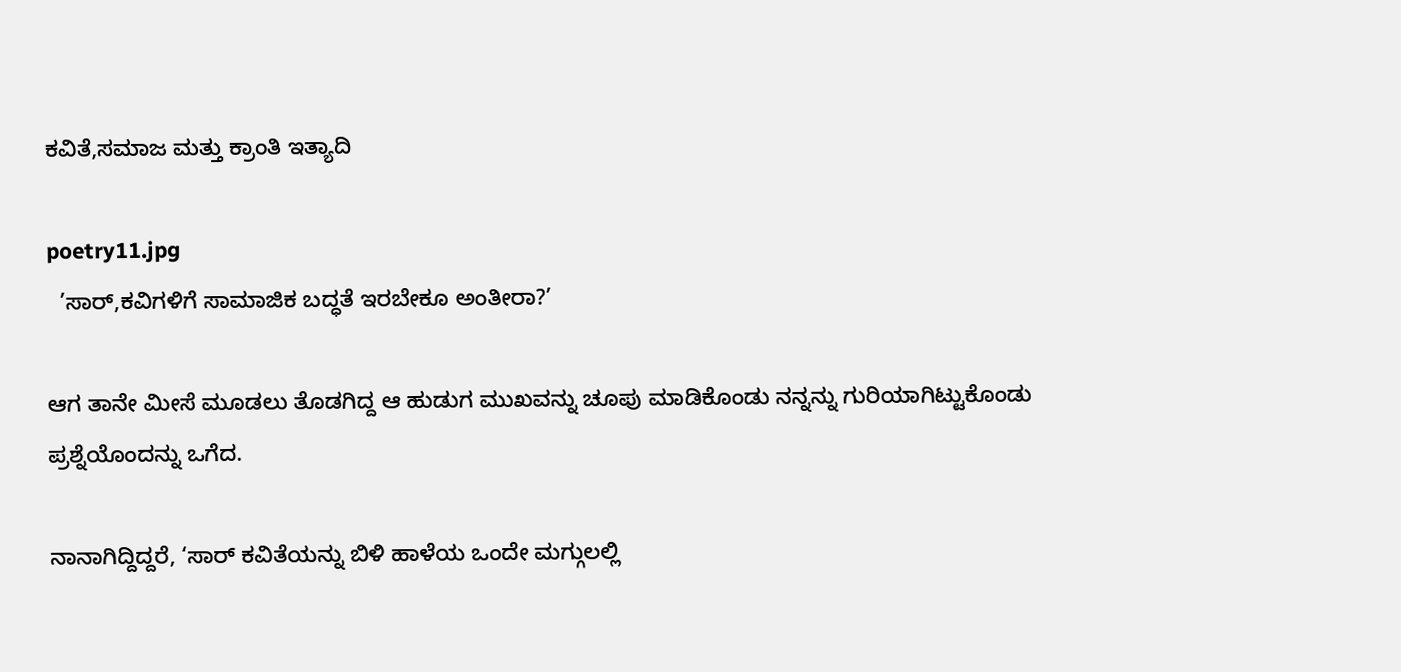ಕವಿತೆ,ಸಮಾಜ ಮತ್ತು ಕ್ರಾಂತಿ ಇತ್ಯಾದಿ

poetry11.jpg
  ’ಸಾರ್,ಕವಿಗಳಿಗೆ ಸಾಮಾಜಿಕ ಬದ್ಧತೆ ಇರಬೇಕೂ ಅಂತೀರಾ?’

ಆಗ ತಾನೇ ಮೀಸೆ ಮೂಡಲು ತೊಡಗಿದ್ದ ಆ ಹುಡುಗ ಮುಖವನ್ನು ಚೂಪು ಮಾಡಿಕೊಂಡು ನನ್ನನ್ನು ಗುರಿಯಾಗಿಟ್ಟುಕೊಂಡು ಪ್ರಶ್ನೆಯೊಂದನ್ನು ಒಗೆದ.

ನಾನಾಗಿದ್ದಿದ್ದರೆ, ‘ಸಾರ್ ಕವಿತೆಯನ್ನು ಬಿಳಿ ಹಾಳೆಯ ಒಂದೇ ಮಗ್ಗುಲಲ್ಲಿ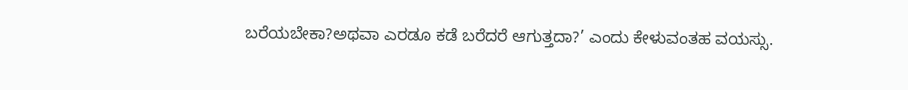ಬರೆಯಬೇಕಾ?ಅಥವಾ ಎರಡೂ ಕಡೆ ಬರೆದರೆ ಆಗುತ್ತದಾ?’ ಎಂದು ಕೇಳುವಂತಹ ವಯಸ್ಸು.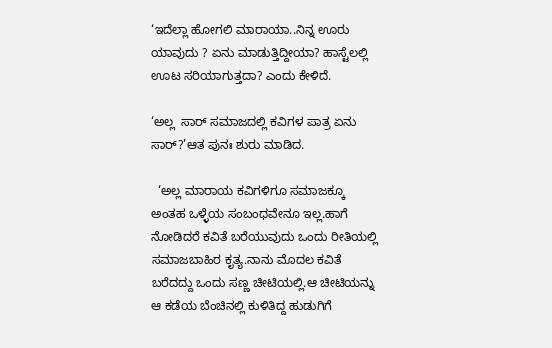‘ಇದೆಲ್ಲಾ ಹೋಗಲಿ ಮಾರಾಯಾ..ನಿನ್ನ ಊರು ಯಾವುದು ? ಏನು ಮಾಡುತ್ತಿದ್ದೀಯಾ? ಹಾಸ್ಟೆಲಲ್ಲಿ ಊಟ ಸರಿಯಾಗುತ್ತದಾ? ಎಂದು ಕೇಳಿದೆ.

‘ಅಲ್ಲ  ಸಾರ್ ಸಮಾಜದಲ್ಲಿ ಕವಿಗಳ ಪಾತ್ರ ಏನು ಸಾರ್?’ಆತ ಪುನಃ ಶುರು ಮಾಡಿದ.

  ‘ಅಲ್ಲ ಮಾರಾಯ ಕವಿಗಳಿಗೂ ಸಮಾಜಕ್ಕೂ ಅಂತಹ ಒಳ್ಳೆಯ ಸಂಬಂಧವೇನೂ ಇಲ್ಲ.ಹಾಗೆ ನೋಡಿದರೆ ಕವಿತೆ ಬರೆಯುವುದು ಒಂದು ರೀತಿಯಲ್ಲಿ ಸಮಾಜಬಾಹಿರ ಕೃತ್ಯ.ನಾನು ಮೊದಲ ಕವಿತೆ ಬರೆದದ್ದು ಒಂದು ಸಣ್ಣ ಚೀಟಿಯಲ್ಲಿ.ಆ ಚೀಟಿಯನ್ನು ಆ ಕಡೆಯ ಬೆಂಚಿನಲ್ಲಿ ಕುಳಿತಿದ್ದ ಹುಡುಗಿಗೆ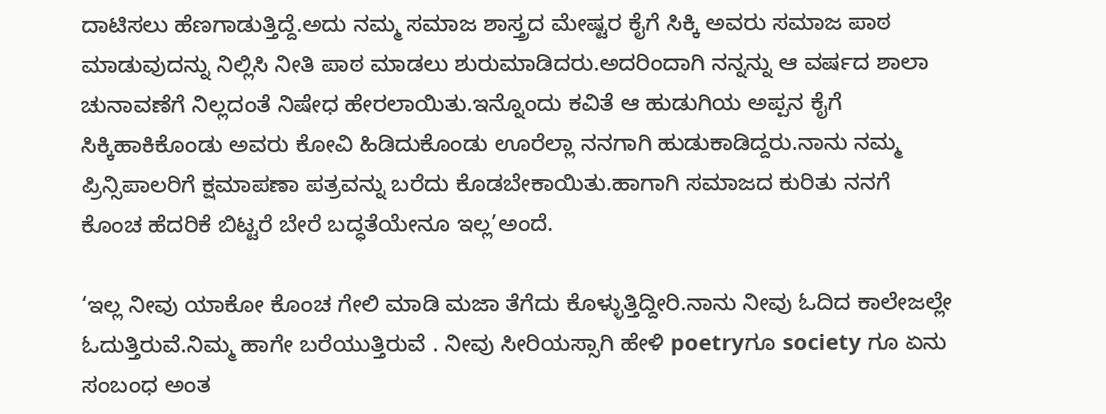ದಾಟಿಸಲು ಹೆಣಗಾಡುತ್ತಿದ್ದೆ.ಅದು ನಮ್ಮ ಸಮಾಜ ಶಾಸ್ತ್ರದ ಮೇಷ್ಟರ ಕೈಗೆ ಸಿಕ್ಕಿ ಅವರು ಸಮಾಜ ಪಾಠ ಮಾಡುವುದನ್ನು ನಿಲ್ಲಿಸಿ ನೀತಿ ಪಾಠ ಮಾಡಲು ಶುರುಮಾಡಿದರು.ಅದರಿಂದಾಗಿ ನನ್ನನ್ನು ಆ ವರ್ಷದ ಶಾಲಾ ಚುನಾವಣೆಗೆ ನಿಲ್ಲದಂತೆ ನಿಷೇಧ ಹೇರಲಾಯಿತು.ಇನ್ನೊಂದು ಕವಿತೆ ಆ ಹುಡುಗಿಯ ಅಪ್ಪನ ಕೈಗೆ ಸಿಕ್ಕಿಹಾಕಿಕೊಂಡು ಅವರು ಕೋವಿ ಹಿಡಿದುಕೊಂಡು ಊರೆಲ್ಲಾ ನನಗಾಗಿ ಹುಡುಕಾಡಿದ್ದರು.ನಾನು ನಮ್ಮ ಪ್ರಿನ್ಸಿಪಾಲರಿಗೆ ಕ್ಷಮಾಪಣಾ ಪತ್ರವನ್ನು ಬರೆದು ಕೊಡಬೇಕಾಯಿತು.ಹಾಗಾಗಿ ಸಮಾಜದ ಕುರಿತು ನನಗೆ ಕೊಂಚ ಹೆದರಿಕೆ ಬಿಟ್ಟರೆ ಬೇರೆ ಬದ್ಧತೆಯೇನೂ ಇಲ್ಲ’ಅಂದೆ.

‘ಇಲ್ಲ ನೀವು ಯಾಕೋ ಕೊಂಚ ಗೇಲಿ ಮಾಡಿ ಮಜಾ ತೆಗೆದು ಕೊಳ್ಳುತ್ತಿದ್ದೀರಿ.ನಾನು ನೀವು ಓದಿದ ಕಾಲೇಜಲ್ಲೇ  ಓದುತ್ತಿರುವೆ.ನಿಮ್ಮ ಹಾಗೇ ಬರೆಯುತ್ತಿರುವೆ . ನೀವು ಸೀರಿಯಸ್ಸಾಗಿ ಹೇಳಿ poetryಗೂ society ಗೂ ಏನು ಸಂಬಂಧ ಅಂತ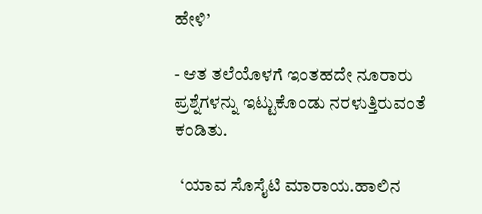ಹೇಳಿ’

- ಆತ ತಲೆಯೊಳಗೆ ಇಂತಹದೇ ನೂರಾರು ಪ್ರಶ್ನೆಗಳನ್ನು ಇಟ್ಟುಕೊಂಡು ನರಳುತ್ತಿರುವಂತೆ ಕಂಡಿತು.

  ‘ಯಾವ ಸೊಸೈಟಿ ಮಾರಾಯ.ಹಾಲಿನ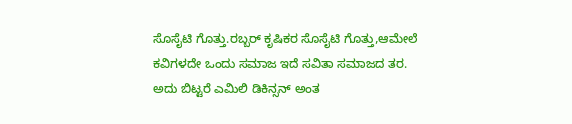ಸೊಸೈಟಿ ಗೊತ್ತು.ರಬ್ಬರ್ ಕೃಷಿಕರ ಸೊಸೈಟಿ ಗೊತ್ತು,ಆಮೇಲೆ ಕವಿಗಳದೇ ಒಂದು ಸಮಾಜ ಇದೆ ಸವಿತಾ ಸಮಾಜದ ತರ. ಅದು ಬಿಟ್ಟರೆ ಎಮಿಲಿ ಡಿಕಿನ್ಸನ್ ಅಂತ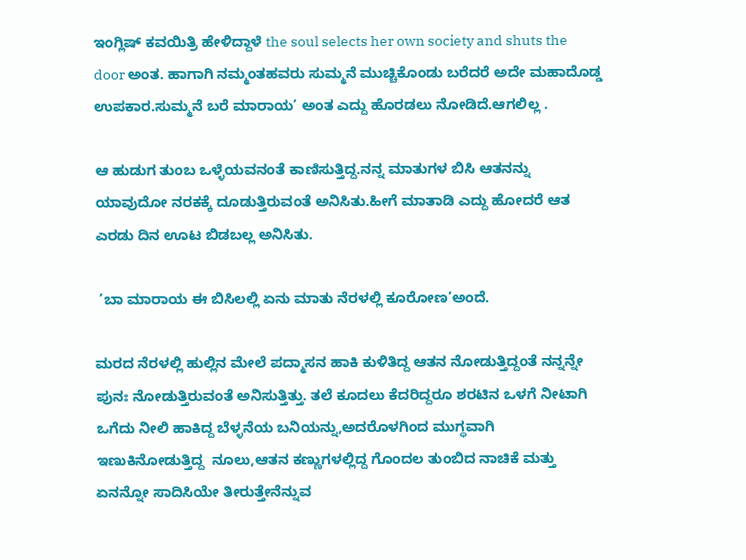ಇಂಗ್ಲಿಷ್ ಕವಯಿತ್ರಿ ಹೇಳಿದ್ದಾಳೆ the soul selects her own society and shuts the door ಅಂತ. ಹಾಗಾಗಿ ನಮ್ಮಂತಹವರು ಸುಮ್ಮನೆ ಮುಚ್ಚಿಕೊಂಡು ಬರೆದರೆ ಅದೇ ಮಹಾದೊಡ್ಡ ಉಪಕಾರ.ಸುಮ್ಮನೆ ಬರೆ ಮಾರಾಯ’ ಅಂತ ಎದ್ದು ಹೊರಡಲು ನೋಡಿದೆ.ಆಗಲಿಲ್ಲ .

ಆ ಹುಡುಗ ತುಂಬ ಒಳ್ಳೆಯವನಂತೆ ಕಾಣಿಸುತ್ತಿದ್ದ.ನನ್ನ ಮಾತುಗಳ ಬಿಸಿ ಆತನನ್ನು ಯಾವುದೋ ನರಕಕ್ಕೆ ದೂಡುತ್ತಿರುವಂತೆ ಅನಿಸಿತು.ಹೀಗೆ ಮಾತಾಡಿ ಎದ್ದು ಹೋದರೆ ಆತ ಎರಡು ದಿನ ಊಟ ಬಿಡಬಲ್ಲ ಅನಿಸಿತು.

 ’ಬಾ ಮಾರಾಯ ಈ ಬಿಸಿಲಲ್ಲಿ ಏನು ಮಾತು ನೆರಳಲ್ಲಿ ಕೂರೋಣ’ಅಂದೆ.

ಮರದ ನೆರಳಲ್ಲಿ ಹುಲ್ಲಿನ ಮೇಲೆ ಪದ್ಮಾಸನ ಹಾಕಿ ಕುಳಿತಿದ್ದ ಆತನ ನೋಡುತ್ತಿದ್ದಂತೆ ನನ್ನನ್ನೇ ಪುನಃ ನೋಡುತ್ತಿರುವಂತೆ ಅನಿಸುತ್ತಿತ್ತು. ತಲೆ ಕೂದಲು ಕೆದರಿದ್ದರೂ ಶರಟಿನ ಒಳಗೆ ನೀಟಾಗಿ ಒಗೆದು ನೀಲಿ ಹಾಕಿದ್ದ ಬೆಳ್ಳನೆಯ ಬನಿಯನ್ನು,ಅದರೊಳಗಿಂದ ಮುಗ್ಧವಾಗಿ ಇಣುಕಿನೋಡುತ್ತಿದ್ದ  ನೂಲು,ಆತನ ಕಣ್ಣುಗಳಲ್ಲಿದ್ದ ಗೊಂದಲ ತುಂಬಿದ ನಾಚಿಕೆ ಮತ್ತು ಏನನ್ನೋ ಸಾದಿಸಿಯೇ ತೀರುತ್ತೇನೆನ್ನುವ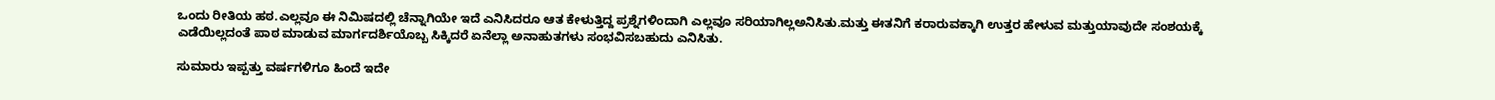ಒಂದು ರೀತಿಯ ಹಠ.ಎಲ್ಲವೂ ಈ ನಿಮಿಷದಲ್ಲಿ ಚೆನ್ನಾಗಿಯೇ ಇದೆ ಎನಿಸಿದರೂ ಆತ ಕೇಳುತ್ತಿದ್ದ ಪ್ರಶ್ನೆಗಳಿಂದಾಗಿ ಎಲ್ಲವೂ ಸರಿಯಾಗಿಲ್ಲಅನಿಸಿತು.ಮತ್ತು ಈತನಿಗೆ ಕರಾರುವಕ್ಕಾಗಿ ಉತ್ತರ ಹೇಳುವ ಮತ್ತುಯಾವುದೇ ಸಂಶಯಕ್ಕೆ ಎಡೆಯಿಲ್ಲದಂತೆ ಪಾಠ ಮಾಡುವ ಮಾರ್ಗದರ್ಶಿಯೊಬ್ಬ ಸಿಕ್ಕಿದರೆ ಏನೆಲ್ಲಾ ಅನಾಹುತಗಳು ಸಂಭವಿಸಬಹುದು ಎನಿಸಿತು.

ಸುಮಾರು ಇಪ್ಪತ್ತು ವರ್ಷಗಳಿಗೂ ಹಿಂದೆ ಇದೇ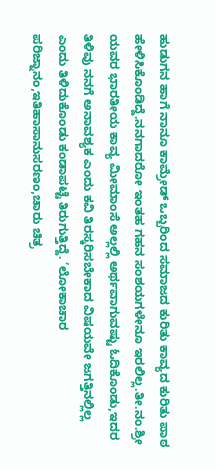ಹುಡುಗನ ಹಾಗೆ ನಾನೂ ಕಾಮ್ರೇಡ್ ಒಬ್ಬರಿಂದ ಸಮಾಜದ ಕುರಿತು ಕಾವ್ಯದ ಕುರಿತು ಪಾಠ ಹೇಳಿಸಿಕೊಂಡಿದ್ದೆ.ನನಗಾದರೋ ಇಂತಹ ಗಹನ ಸಂಶಯಗಳೇನೂ ಇರಲಿಲ್ಲ.ತೀ.ನಂ.ಶ್ರೀ ಯವರ ಭಾರತೀಯ ಕಾವ್ಯ ಮೀಮಾಂಸೆ ಅಲ್ಲಲ್ಲಿ ಅರ್ಥವಾಗುವಷ್ಟು ಓದಿಕೊಂಡು,ಇದರ ತಿಳಿವು ನನಗೆ ಅನಾವಶ್ಯಕ ಎಂದು ಕವಿ ತಿರಸ್ಕರಿಸಬೇಕಾದ ವಿಷಯವೇ ಜಗತ್ತಿನಲ್ಲಿಲ್ಲ ಎಂದು ತಿಳಿದುಕೊಂಡು ಕಂಡಾಪಟ್ಟೆ ತಿರುಗುತ್ತಿದ್ದೆ. ‘ಲೋಕಾಚಾರ ಪರಿಜ್ನಾನಂ,ಇತಿಹಾಸಾನುಸರಣಂ,ಚಾರು ಚಿತ್ರ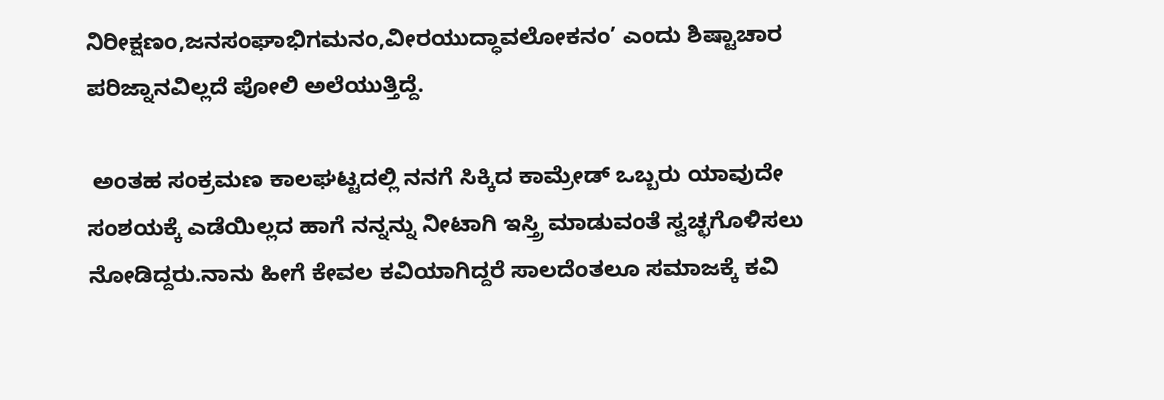ನಿರೀಕ್ಷಣಂ,ಜನಸಂಘಾಭಿಗಮನಂ,ವೀರಯುದ್ಧಾವಲೋಕನಂ’ ಎಂದು ಶಿಷ್ಟಾಚಾರ ಪರಿಜ್ನಾನವಿಲ್ಲದೆ ಪೋಲಿ ಅಲೆಯುತ್ತಿದ್ದೆ.

 ಅಂತಹ ಸಂಕ್ರಮಣ ಕಾಲಘಟ್ಟದಲ್ಲಿ ನನಗೆ ಸಿಕ್ಕಿದ ಕಾಮ್ರೇಡ್ ಒಬ್ಬರು ಯಾವುದೇ ಸಂಶಯಕ್ಕೆ ಎಡೆಯಿಲ್ಲದ ಹಾಗೆ ನನ್ನನ್ನು ನೀಟಾಗಿ ಇಸ್ತ್ರಿ ಮಾಡುವಂತೆ ಸ್ವಚ್ಛಗೊಳಿಸಲು ನೋಡಿದ್ದರು.ನಾನು ಹೀಗೆ ಕೇವಲ ಕವಿಯಾಗಿದ್ದರೆ ಸಾಲದೆಂತಲೂ ಸಮಾಜಕ್ಕೆ ಕವಿ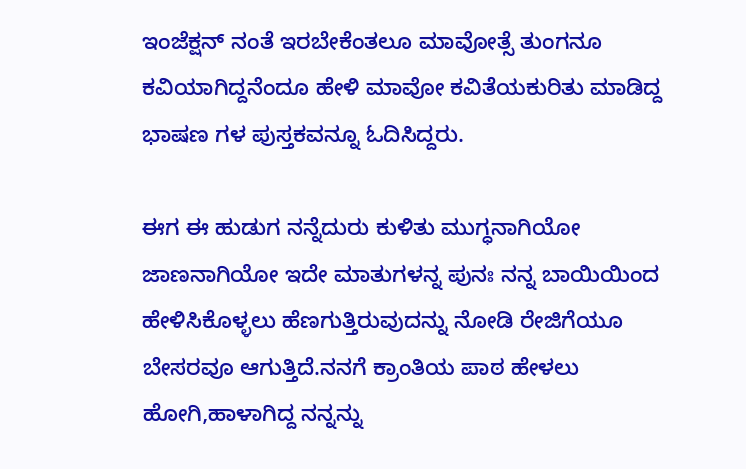ಇಂಜೆಕ್ಷನ್ ನಂತೆ ಇರಬೇಕೆಂತಲೂ ಮಾವೋತ್ಸೆ ತುಂಗನೂ ಕವಿಯಾಗಿದ್ದನೆಂದೂ ಹೇಳಿ ಮಾವೋ ಕವಿತೆಯಕುರಿತು ಮಾಡಿದ್ದ ಭಾಷಣ ಗಳ ಪುಸ್ತಕವನ್ನೂ ಓದಿಸಿದ್ದರು.

ಈಗ ಈ ಹುಡುಗ ನನ್ನೆದುರು ಕುಳಿತು ಮುಗ್ಧನಾಗಿಯೋ ಜಾಣನಾಗಿಯೋ ಇದೇ ಮಾತುಗಳನ್ನ ಪುನಃ ನನ್ನ ಬಾಯಿಯಿಂದ ಹೇಳಿಸಿಕೊಳ್ಳಲು ಹೆಣಗುತ್ತಿರುವುದನ್ನು ನೋಡಿ ರೇಜಿಗೆಯೂ ಬೇಸರವೂ ಆಗುತ್ತಿದೆ.ನನಗೆ ಕ್ರಾಂತಿಯ ಪಾಠ ಹೇಳಲು ಹೋಗಿ,ಹಾಳಾಗಿದ್ದ ನನ್ನನ್ನು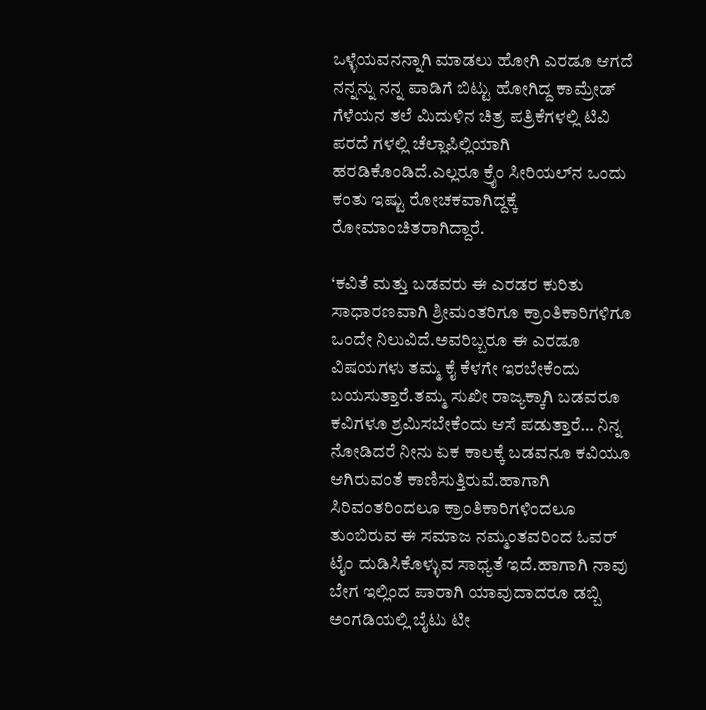ಒಳ್ಳೆಯವನನ್ನಾಗಿ ಮಾಡಲು ಹೋಗಿ ಎರಡೂ ಆಗದೆ ನನ್ನನ್ನು ನನ್ನ ಪಾಡಿಗೆ ಬಿಟ್ಟು ಹೋಗಿದ್ದ ಕಾಮ್ರೇಡ್ ಗೆಳೆಯನ ತಲೆ ಮಿದುಳಿನ ಚಿತ್ರ ಪತ್ರಿಕೆಗಳಲ್ಲಿ ಟಿವಿ ಪರದೆ ಗಳಲ್ಲಿ ಚೆಲ್ಲಾಪಿಲ್ಲಿಯಾಗಿ ಹರಡಿಕೊಂಡಿದೆ.ಎಲ್ಲರೂ ಕ್ರೈಂ ಸೀರಿಯಲ್‌ನ ಒಂದು ಕಂತು ಇಷ್ಟು ರೋಚಕವಾಗಿದ್ದಕ್ಕೆ ರೋಮಾಂಚಿತರಾಗಿದ್ದಾರೆ.

‘ಕವಿತೆ ಮತ್ತು ಬಡವರು ಈ ಎರಡರ ಕುರಿತು ಸಾಧಾರಣವಾಗಿ ಶ್ರೀಮಂತರಿಗೂ ಕ್ರಾಂತಿಕಾರಿಗಳಿಗೂ ಒಂದೇ ನಿಲುವಿದೆ.ಅವರಿಬ್ಬರೂ ಈ ಎರಡೂ ವಿಷಯಗಳು ತಮ್ಮ ಕೈ ಕೆಳಗೇ ಇರಬೇಕೆಂದು ಬಯಸುತ್ತಾರೆ.ತಮ್ಮ ಸುಖೀ ರಾಜ್ಯಕ್ಕಾಗಿ ಬಡವರೂ ಕವಿಗಳೂ ಶ್ರಮಿಸಬೇಕೆಂದು ಆಸೆ ಪಡುತ್ತಾರೆ… ನಿನ್ನ ನೋಡಿದರೆ ನೀನು ಏಕ ಕಾಲಕ್ಕೆ ಬಡವನೂ ಕವಿಯೂ ಆಗಿರುವಂತೆ ಕಾಣಿಸುತ್ತಿರುವೆ.ಹಾಗಾಗಿ ಸಿರಿವಂತರಿಂದಲೂ ಕ್ರಾಂತಿಕಾರಿಗಳಿಂದಲೂ ತುಂಬಿರುವ ಈ ಸಮಾಜ ನಮ್ಮಂತವರಿಂದ ಓವರ್ ಟೈಂ ದುಡಿಸಿಕೊಳ್ಳುವ ಸಾಧ್ಯತೆ ಇದೆ.ಹಾಗಾಗಿ ನಾವು ಬೇಗ ಇಲ್ಲಿಂದ ಪಾರಾಗಿ ಯಾವುದಾದರೂ ಡಬ್ಬಿ ಅಂಗಡಿಯಲ್ಲಿ ಬೈಟು ಟೀ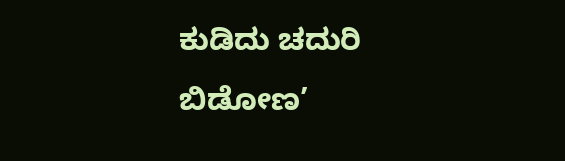ಕುಡಿದು ಚದುರಿ ಬಿಡೋಣ’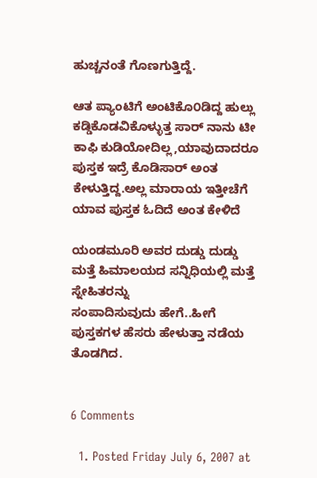ಹುಚ್ಚನಂತೆ ಗೊಣಗುತ್ತಿದ್ದೆ.

ಆತ ಪ್ಯಾಂಟಿಗೆ ಅಂಟಿಕೊ೦ಡಿದ್ದ ಹುಲ್ಲು ಕಡ್ಡಿಕೊಡವಿಕೊಳ್ಳುತ್ತ ಸಾರ್ ನಾನು ಟೀ ಕಾಫಿ ಕುಡಿಯೋದಿಲ್ಲ,ಯಾವುದಾದರೂ ಪುಸ್ತಕ ಇದ್ರೆ ಕೊಡಿಸಾರ್ ಅಂತ ಕೇಳುತ್ತಿದ್ದ.ಅಲ್ಲ ಮಾರಾಯ ಇತ್ತೀಚೆಗೆ ಯಾವ ಪುಸ್ತಕ ಓದಿದೆ ಅಂತ ಕೇಳಿದೆ

ಯಂಡಮೂರಿ ಅವರ ದುಡ್ಡು ದುಡ್ಡು ಮತ್ತೆ ಹಿಮಾಲಯದ ಸನ್ನಿಧಿಯಲ್ಲಿ ಮತ್ತೆ ಸ್ನೇಹಿತರನ್ನು
ಸಂಪಾದಿಸುವುದು ಹೇಗೆ..ಹೀಗೆ ಪುಸ್ತಕಗಳ ಹೆಸರು ಹೇಳುತ್ತಾ ನಡೆಯ ತೊಡಗಿದ.


6 Comments

  1. Posted Friday July 6, 2007 at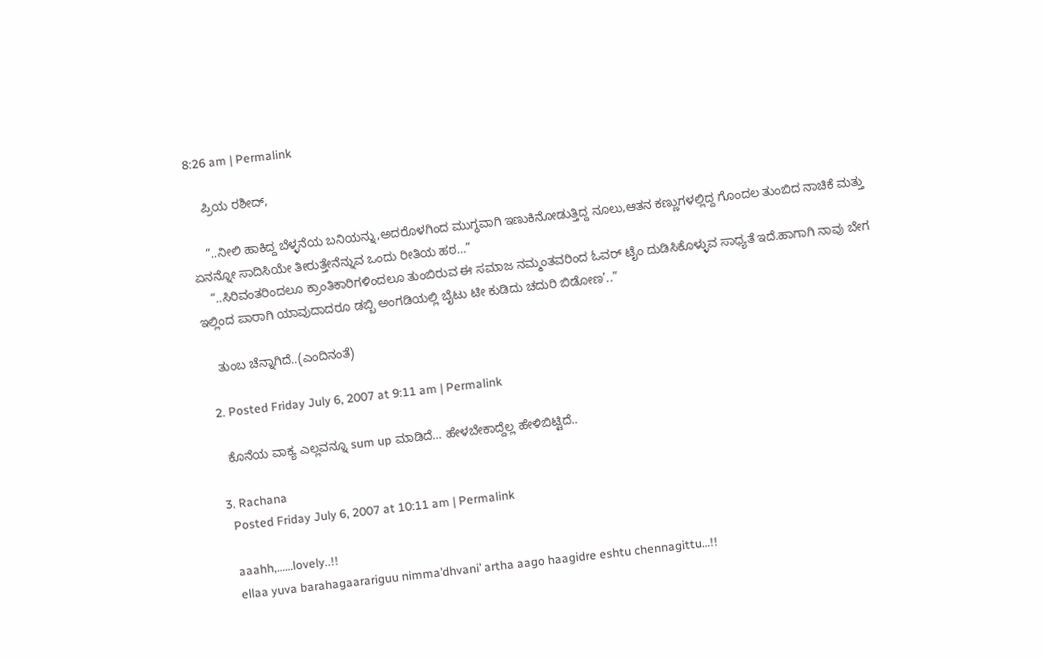8:26 am | Permalink

    ಪ್ರಿಯ ರಶೀದ್,

    “..ನೀಲಿ ಹಾಕಿದ್ದ ಬೆಳ್ಳನೆಯ ಬನಿಯನ್ನು,ಅದರೊಳಗಿಂದ ಮುಗ್ಧವಾಗಿ ಇಣುಕಿನೋಡುತ್ತಿದ್ದ ನೂಲು,ಆತನ ಕಣ್ಣುಗಳಲ್ಲಿದ್ದ ಗೊಂದಲ ತುಂಬಿದ ನಾಚಿಕೆ ಮತ್ತು ಏನನ್ನೋ ಸಾದಿಸಿಯೇ ತೀರುತ್ತೇನೆನ್ನುವ ಒಂದು ರೀತಿಯ ಹಠ…”
    “..ಸಿರಿವಂತರಿಂದಲೂ ಕ್ರಾಂತಿಕಾರಿಗಳಿಂದಲೂ ತುಂಬಿರುವ ಈ ಸಮಾಜ ನಮ್ಮಂತವರಿಂದ ಓವರ್ ಟೈಂ ದುಡಿಸಿಕೊಳ್ಳುವ ಸಾಧ್ಯತೆ ಇದೆ.ಹಾಗಾಗಿ ನಾವು ಬೇಗ ಇಲ್ಲಿಂದ ಪಾರಾಗಿ ಯಾವುದಾದರೂ ಡಬ್ಬಿ ಅಂಗಡಿಯಲ್ಲಿ ಬೈಟು ಟೀ ಕುಡಿದು ಚದುರಿ ಬಿಡೋಣ’..”

    ತುಂಬ ಚೆನ್ನಾಗಿದೆ..(ಎಂದಿನಂತೆ)

  2. Posted Friday July 6, 2007 at 9:11 am | Permalink

    ಕೊನೆಯ ವಾಕ್ಯ ಎಲ್ಲವನ್ನೂ sum up ಮಾಡಿದೆ… ಹೇಳಬೇಕಾದ್ದೆಲ್ಲ ಹೇಳಿಬಿಟ್ಟಿದೆ..

  3. Rachana
    Posted Friday July 6, 2007 at 10:11 am | Permalink

    aaahh,……lovely..!!
    ellaa yuva barahagaarariguu nimma’dhvani’ artha aago haagidre eshtu chennagittu…!!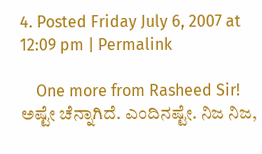4. Posted Friday July 6, 2007 at 12:09 pm | Permalink

    One more from Rasheed Sir! ಅಷ್ಟೇ ಚೆನ್ನಾಗಿದೆ. ಎಂದಿನಷ್ಟೇ. ನಿಜ ನಿಜ,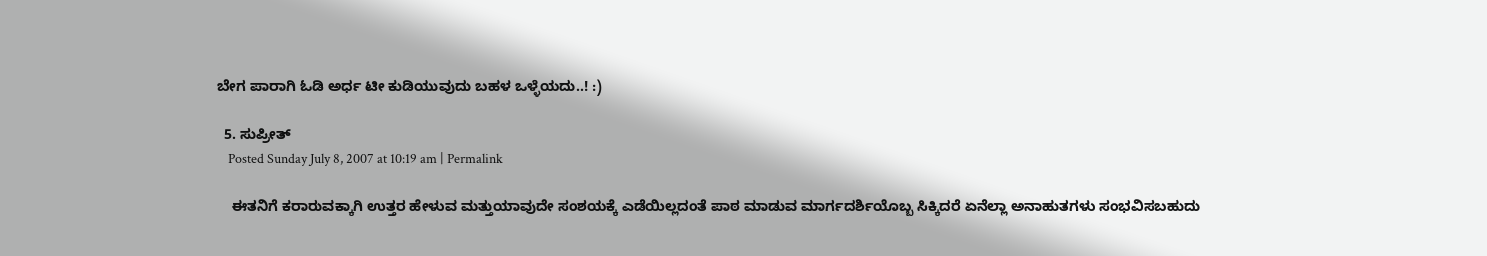ಬೇಗ ಪಾರಾಗಿ ಓಡಿ ಅರ್ಧ ಟೀ ಕುಡಿಯುವುದು ಬಹಳ ಒಳ್ಳೆಯದು..! :)

  5. ಸುಪ್ರೀತ್
    Posted Sunday July 8, 2007 at 10:19 am | Permalink

    ಈತನಿಗೆ ಕರಾರುವಕ್ಕಾಗಿ ಉತ್ತರ ಹೇಳುವ ಮತ್ತುಯಾವುದೇ ಸಂಶಯಕ್ಕೆ ಎಡೆಯಿಲ್ಲದಂತೆ ಪಾಠ ಮಾಡುವ ಮಾರ್ಗದರ್ಶಿಯೊಬ್ಬ ಸಿಕ್ಕಿದರೆ ಏನೆಲ್ಲಾ ಅನಾಹುತಗಳು ಸಂಭವಿಸಬಹುದು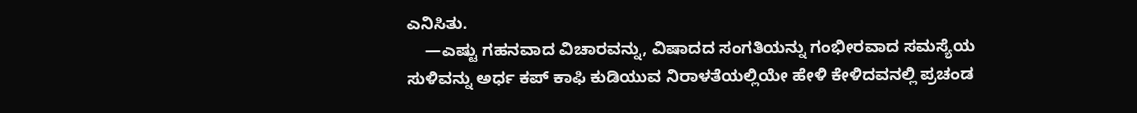ಎನಿಸಿತು.
    —ಎಷ್ಟು ಗಹನವಾದ ವಿಚಾರವನ್ನು, ವಿಷಾದದ ಸಂಗತಿಯನ್ನು ಗಂಭೀರವಾದ ಸಮಸ್ಯೆಯ ಸುಳಿವನ್ನು ಅರ್ಧ ಕಪ್ ಕಾಫಿ ಕುಡಿಯುವ ನಿರಾಳತೆಯಲ್ಲಿಯೇ ಹೇಳಿ ಕೇಳಿದವನಲ್ಲಿ ಪ್ರಚಂಡ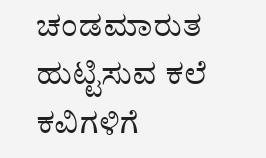ಚಂಡಮಾರುತ ಹುಟ್ಟಿಸುವ ಕಲೆ ಕವಿಗಳಿಗೆ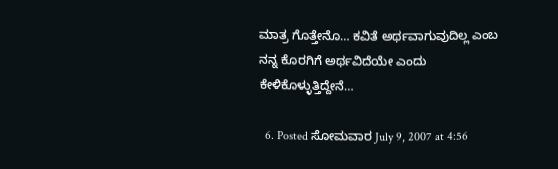ಮಾತ್ರ ಗೊತ್ತೇನೊ… ಕವಿತೆ ಅರ್ಥವಾಗುವುದಿಲ್ಲ ಎಂಬ ನನ್ನ ಕೊರಗಿಗೆ ಅರ್ಥವಿದೆಯೇ ಎಂದು ಕೇಳಿಕೊಳ್ಳುತ್ತಿದ್ದೇನೆ…

  6. Posted ಸೋಮವಾರ July 9, 2007 at 4:56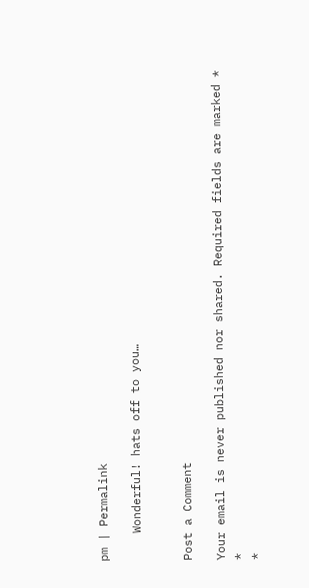pm | Permalink

    Wonderful! hats off to you…


Post a Comment

Your email is never published nor shared. Required fields are marked *
*
*